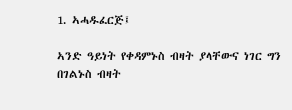1. ኣሓዱፈርጅ፤

ኣንድ ዓይነት የቀዳምኑስ ብዛት ያላቸውና ነገር ግን በገልኑስ ብዛት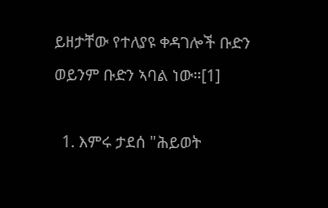ይዘታቸው የተለያዩ ቀዳገሎች ቡድን ወይንም ቡድን ኣባል ነው።[1]

  1. እምሩ ታደሰ "ሕይወት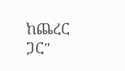ከጨረር ጋር"